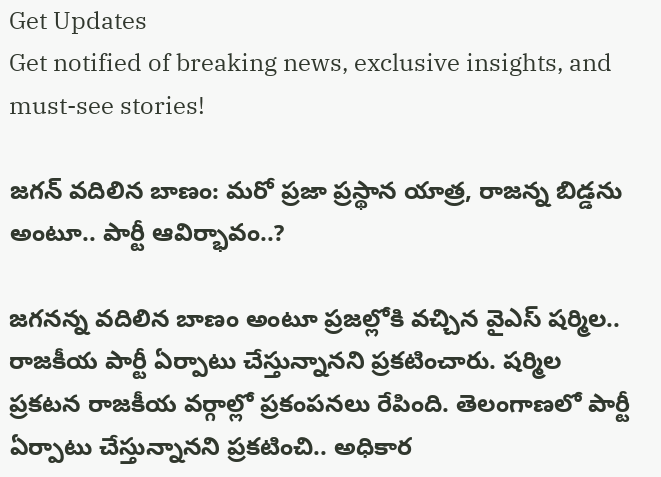Get Updates
Get notified of breaking news, exclusive insights, and must-see stories!

జగన్ వదిలిన బాణం: మరో ప్రజా ప్రస్థాన యాత్ర, రాజన్న బిడ్డను అంటూ.. పార్టీ ఆవిర్భావం..?

జగనన్న వదిలిన బాణం అంటూ ప్రజల్లోకి వచ్చిన వైఎస్ షర్మిల.. రాజకీయ పార్టీ ఏర్పాటు చేస్తున్నానని ప్రకటించారు. షర్మిల ప్రకటన రాజకీయ వర్గాల్లో ప్రకంపనలు రేపింది. తెలంగాణలో పార్టీ ఏర్పాటు చేస్తున్నానని ప్రకటించి.. అధికార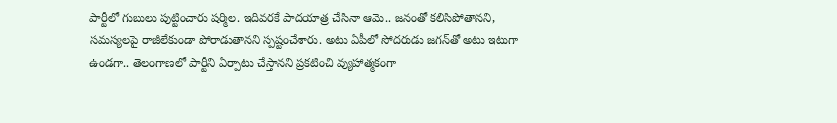పార్టీలో గుబులు పుట్టించారు షర్మిల. ఇదివరకే పాదయాత్ర చేసినా ఆమె.. జనంతో కలిసిపోతానని, సమస్యలపై రాజీలేకుండా పోరాడుతానని స్పష్టంచేశారు. అటు ఏపీలో సోదరుడు జగన్‌తో అటు ఇటుగా ఉండగా.. తెలంగాణలో పార్టీని ఏర్పాటు చేస్తానని ప్రకటించి వ్యుహాత్మకంగా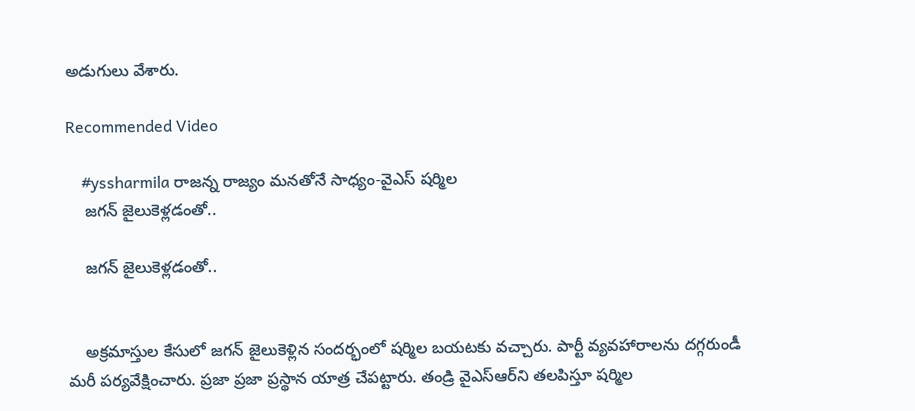అడుగులు వేశారు.

Recommended Video

    #yssharmila రాజన్న రాజ్యం మనతోనే సాధ్యం-వైఎస్ షర్మిల
    జగన్ జైలుకెళ్లడంతో..

    జగన్ జైలుకెళ్లడంతో..


    అక్రమాస్తుల కేసులో జగన్ జైలుకెళ్లిన సందర్భంలో షర్మిల బయటకు వచ్చారు. పార్టీ వ్యవహారాలను దగ్గరుండీ మరీ పర్యవేక్షించారు. ప్రజా ప్రజా ప్రస్థాన యాత్ర చేపట్టారు. తండ్రి వైఎస్ఆర్‌ని తలపిస్తూ షర్మిల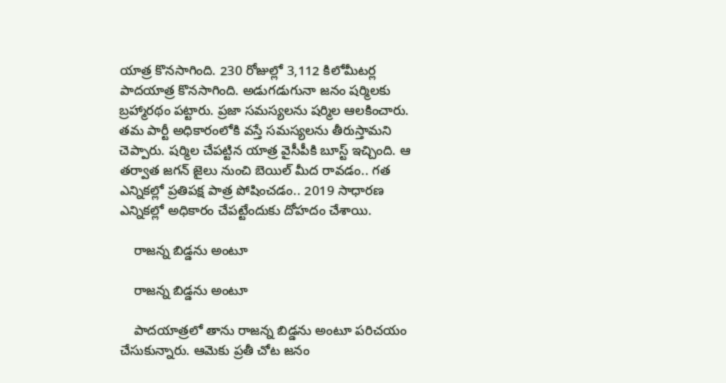యాత్ర కొనసాగింది. 230 రోజుల్లో 3,112 కిలోమీటర్ల పాదయాత్ర కొనసాగింది. అడుగడుగునా జనం షర్మిలకు బ్రహ్మారథం పట్టారు. ప్రజా సమస్యలను షర్మిల ఆలకించారు. తమ పార్టీ అధికారంలోకి వస్తే సమస్యలను తీరుస్తామని చెప్పారు. షర్మిల చేపట్టిన యాత్ర వైసీపీకి బూస్ట్ ఇచ్చింది. ఆ తర్వాత జగన్ జైలు నుంచి బెయిల్ మీద రావడం.. గత ఎన్నికల్లో ప్రతిపక్ష పాత్ర పోషించడం.. 2019 సాధారణ ఎన్నికల్లో అధికారం చేపట్టేందుకు దోహదం చేశాయి.

    రాజన్న బిడ్డను అంటూ

    రాజన్న బిడ్డను అంటూ

    పాదయాత్రలో తాను రాజన్న బిడ్డను అంటూ పరిచయం చేసుకున్నారు. ఆమెకు ప్రతీ చోట జనం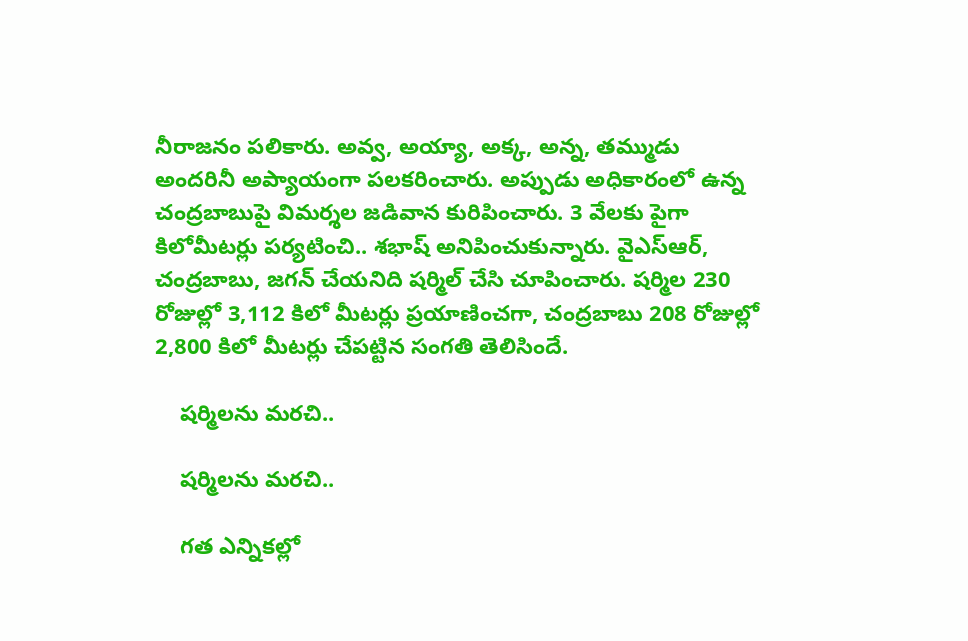నీరాజనం పలికారు. అవ్వ, అయ్యా, అక్క, అన్న, తమ్ముడు అందరినీ అప్యాయంగా పలకరించారు. అప్పుడు అధికారంలో ఉన్న చంద్రబాబుపై విమర్శల జడివాన కురిపించారు. 3 వేలకు పైగా కిలోమీటర్లు పర్యటించి.. శభాష్ అనిపించుకున్నారు. వైఎస్ఆర్, చంద్రబాబు, జగన్ చేయనిది షర్మిల్ చేసి చూపించారు. షర్మిల 230 రోజుల్లో 3,112 కిలో మీటర్లు ప్రయాణించగా, చంద్రబాబు 208 రోజుల్లో 2,800 కిలో మీటర్లు చేపట్టిన సంగతి తెలిసిందే.

    షర్మిలను మరచి..

    షర్మిలను మరచి..

    గత ఎన్నికల్లో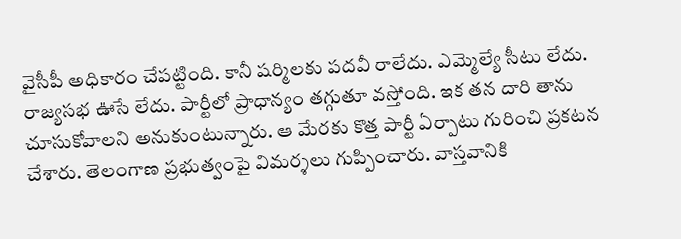వైసీపీ అధికారం చేపట్టింది. కానీ షర్మిలకు పదవీ రాలేదు. ఎమ్మెల్యే సీటు లేదు. రాజ్యసభ ఊసే లేదు. పార్టీలో ప్రాధాన్యం తగ్గుతూ వస్తోంది. ఇక తన దారి తాను చూసుకోవాలని అనుకుంటున్నారు. ఆ మేరకు కొత్త పార్టీ ఏర్పాటు గురించి ప్రకటన చేశారు. తెలంగాణ ప్రభుత్వంపై విమర్శలు గుప్పించారు. వాస్తవానికి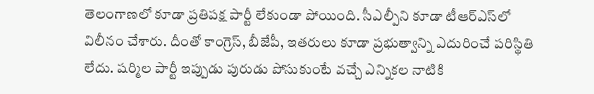తెలంగాణలో కూడా ప్రతిపక్ష పార్టీ లేకుండా పోయింది. సీఎల్పీని కూడా టీఆర్ఎస్‌లో విలీనం చేశారు. దీంతో కాంగ్రెస్, బీజేపీ, ఇతరులు కూడా ప్రభుత్వాన్ని ఎదురించే పరిస్థితి లేదు. షర్మిల పార్టీ ఇప్పుడు పురుడు పోసుకుంటే వచ్చే ఎన్నికల నాటికి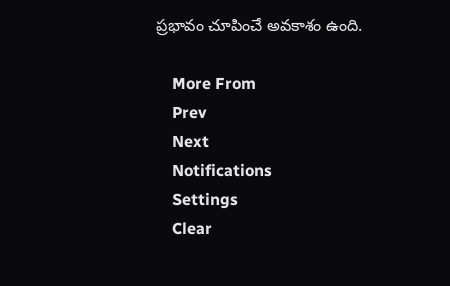ప్రభావం చూపించే అవకాశం ఉంది.

    More From
    Prev
    Next
    Notifications
    Settings
    Clear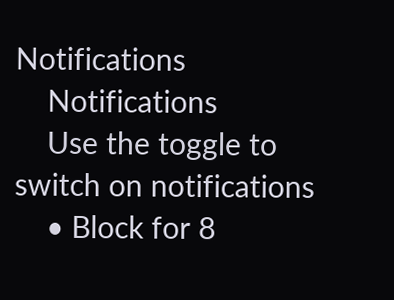Notifications
    Notifications
    Use the toggle to switch on notifications
    • Block for 8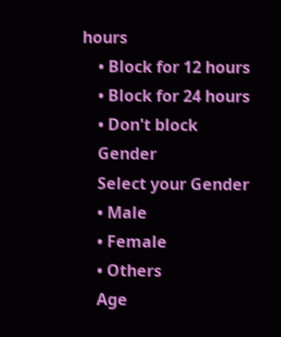hours
    • Block for 12 hours
    • Block for 24 hours
    • Don't block
    Gender
    Select your Gender
    • Male
    • Female
    • Others
    Age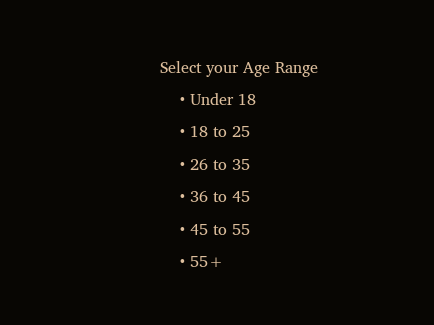Select your Age Range
    • Under 18
    • 18 to 25
    • 26 to 35
    • 36 to 45
    • 45 to 55
    • 55+